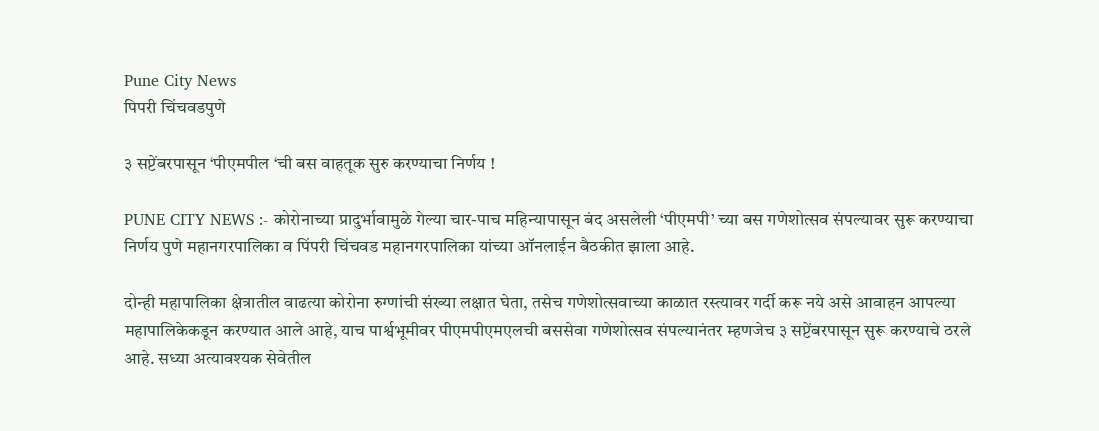Pune City News
पिपरी चिंचवडपुणे

३ सप्टेंबरपासून ‘पीएमपील ‘ची बस वाहतूक सुरु करण्याचा निर्णय !

PUNE CITY NEWS :- कोरोनाच्या प्रादुर्भावामुळे गेल्या चार-पाच महिन्यापासून बंद असलेली ‘पीएमपी’ च्या बस गणेशोत्सव संपल्यावर सुरू करण्याचा निर्णय पुणे महानगरपालिका व पिंपरी चिंचवड महानगरपालिका यांच्या ऑनलाईन बैठकीत झाला आहे.

दोन्ही महापालिका क्षेत्रातील वाढत्या कोरोना रुग्णांची संख्या लक्षात घेता, तसेच गणेशोत्सवाच्या काळात रस्त्यावर गर्दी करू नये असे आवाहन आपल्या महापालिकेकडून करण्यात आले आहे, याच पार्श्वभूमीवर पीएमपीएमएलची बससेवा गणेशोत्सव संपल्यानंतर म्हणजेच ३ सप्टेंबरपासून सुरू करण्याचे ठरले आहे. सध्या अत्यावश्‍यक सेवेतील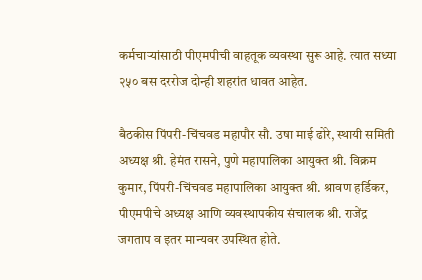कर्मचाऱ्यांसाठी पीएमपीची वाहतूक व्यवस्था सुरू आहे. त्यात सध्या २५० बस दररोज दोन्ही शहरांत धावत आहेत.

बैठकीस पिंपरी-चिंचवड महापौर सौ. उषा माई ढोरे, स्थायी समिती अध्यक्ष श्री. हेमंत रासने, पुणे महापालिका आयुक्त श्री. विक्रम कुमार, पिंपरी-चिंचवड महापालिका आयुक्त श्री. श्रावण हर्डिकर, पीएमपीचे अध्यक्ष आणि व्यवस्थापकीय संचालक श्री. राजेंद्र जगताप व इतर मान्यवर उपस्थित होते.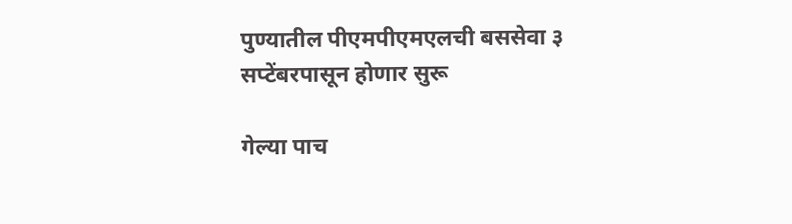पुण्यातील पीएमपीएमएलची बससेवा ३ सप्टेंबरपासून होणार सुरू

गेल्या पाच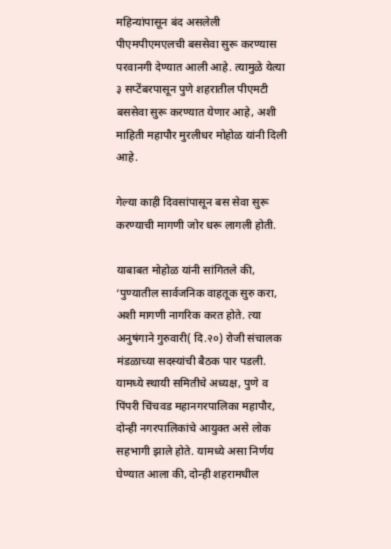महिन्यांपासून बंद असलेली पीएमपीएमएलची बससेवा सुरू करण्यास परवानगी देण्यात आली आहे. त्यामुळे येत्या ३ सप्टेंबरपासून पुणे शहरातील पीएमटी बससेवा सुरू करण्यात येणार आहे, अशी माहिती महापौर मुरलीधर मोहोळ यांनी दिली आहे.

गेल्या काही दिवसांपासून बस सेवा सुरू करण्याची मागणी जोर धरू लागली होती.

याबाबत मोहोळ यांनी सांगितले की, ‘पुण्यातील सार्वजनिक वाहतूक सुरु करा, अशी मागणी नागरिक करत होते. त्या अनुषंगाने गुरुवारी( दि.२०) रोजी संचालक मंडळाच्या सदस्यांची बैठक पार पडली. यामध्ये स्थायी समितीचे अध्यक्ष, पुणे व पिंपरी चिंचवड महानगरपालिका महापौर, दोन्ही नगरपालिकांचे आयुक्त असे लोक सहभागी झाले होते. यामध्ये असा निर्णय घेण्यात आला की, दोन्ही शहरामधील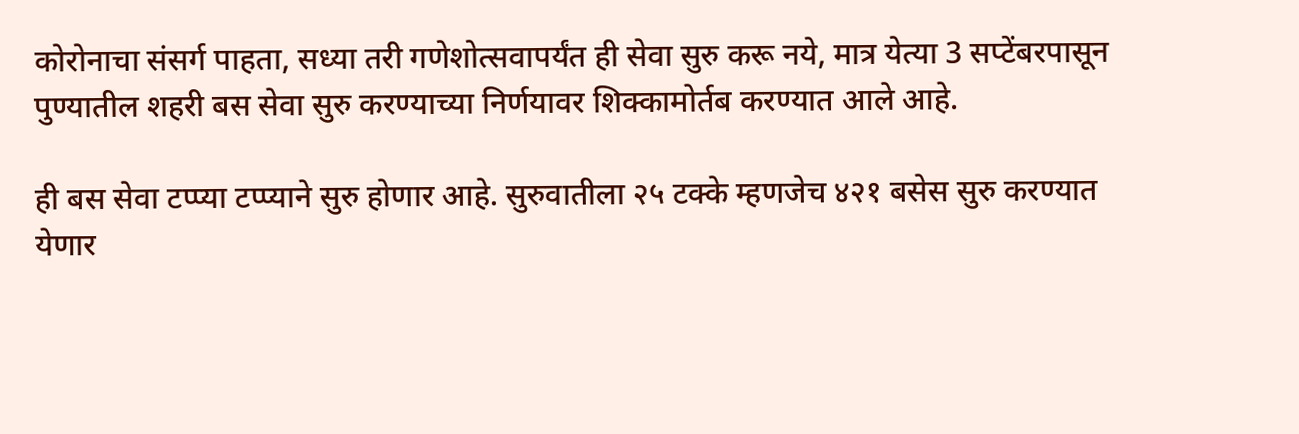कोरोनाचा संसर्ग पाहता, सध्या तरी गणेशोत्सवापर्यंत ही सेवा सुरु करू नये, मात्र येत्या 3 सप्टेंबरपासून पुण्यातील शहरी बस सेवा सुरु करण्याच्या निर्णयावर शिक्कामोर्तब करण्यात आले आहे.

ही बस सेवा टप्प्या टप्प्याने सुरु होणार आहे. सुरुवातीला २५ टक्के म्हणजेच ४२१ बसेस सुरु करण्यात येणार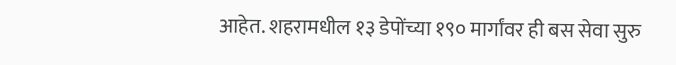आहेत. शहरामधील १३ डेपोंच्या १९० मार्गांवर ही बस सेवा सुरु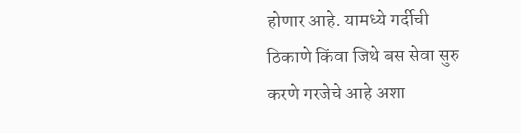होणार आहे. यामध्ये गर्दीची ठिकाणे किंवा जिथे बस सेवा सुरु करणे गरजेचे आहे अशा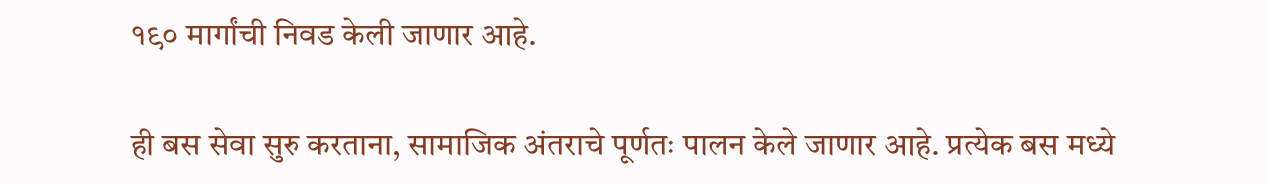१९० मार्गांची निवड केली जाणार आहे.

ही बस सेवा सुरु करताना, सामाजिक अंतराचे पूर्णतः पालन केले जाणार आहे. प्रत्येक बस मध्ये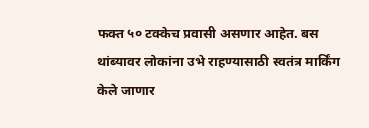फक्त ५० टक्केच प्रवासी असणार आहेत. बस थांब्यावर लोकांना उभे राहण्यासाठी स्वतंत्र मार्किंग केले जाणार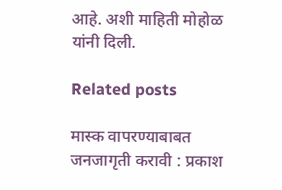आहे. अशी माहिती मोहोळ यांनी दिली.

Related posts

मास्क वापरण्याबाबत जनजागृती करावी : प्रकाश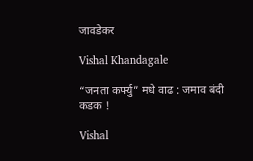जावडेकर

Vishal Khandagale

“जनता कर्फ्यु” मधे वाढ : जमाव बंदी कडक !

Vishal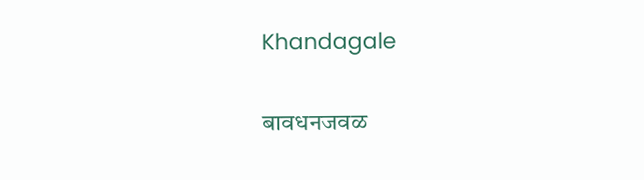Khandagale

बावधनजवळ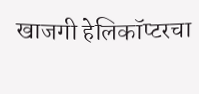खाजगी हेलिकॉप्टरचा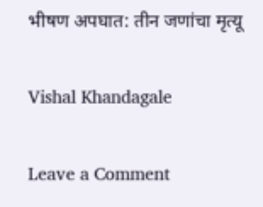भीषण अपघात: तीन जणांचा मृत्यू

Vishal Khandagale

Leave a Comment